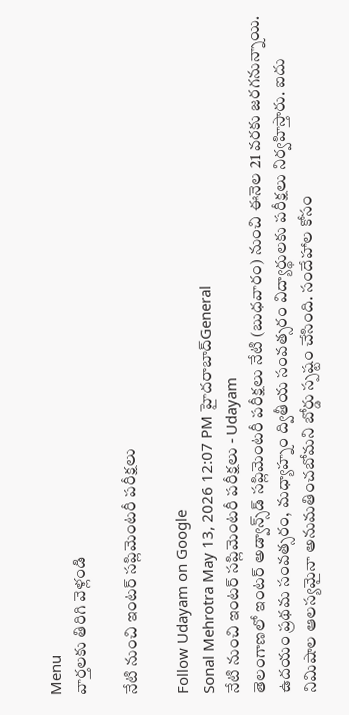Menu
వార్తలకు తిరిగి వెళ్లండి

నేటి నుంచి ఇంటర్‌ సప్లిమెంటరీ పరీక్షలు

Follow Udayam on Google
Sonal Mehrotra May 13, 2026 12:07 PM హైదరాబాద్General
నేటి నుంచి ఇంటర్‌ సప్లిమెంటరీ పరీక్షలు - Udayam
తెలంగాణలో ఇంటర్ అడ్వాన్స్‌డ్ సప్లిమెంటరీ పరీక్షలు నేటి (బుధవారం) నుంచి ఈనెల 21 వరకు జరగనున్నాయి. ఉదయం ప్రథమ సంవత్సరం, మధ్యాహ్నం ద్వితీయ సంవత్సరం విద్యార్థులకు పరీక్షలు నిర్వహిస్తారు. ఐదు నిమిషాల ఆలస్యమైనా అనుమతించబోమని బోర్డు స్పష్టం చేసింది. సందేహాల కోసం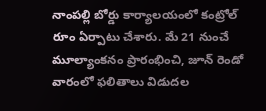నాంపల్లి బోర్డు కార్యాలయంలో కంట్రోల్ రూం ఏర్పాటు చేశారు. మే 21 నుంచే మూల్యాంకనం ప్రారంభించి, జూన్ రెండో వారంలో ఫలితాలు విడుదల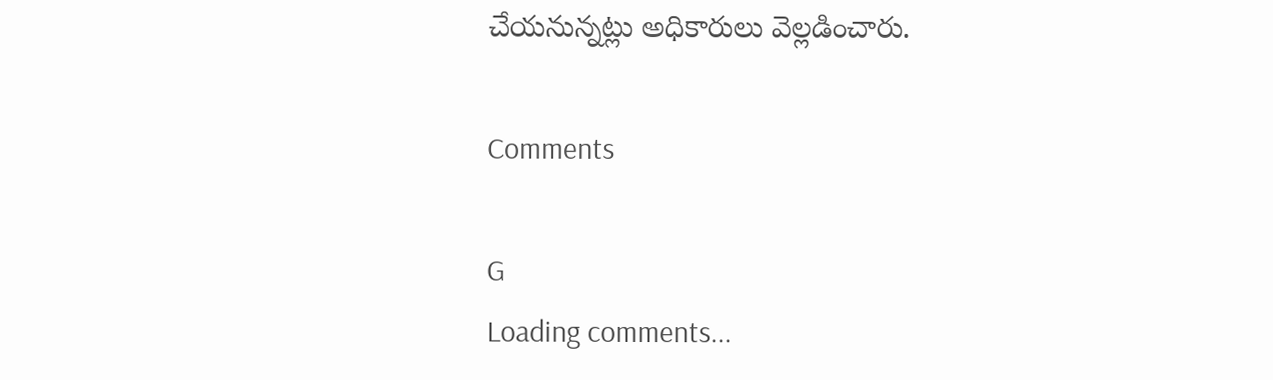చేయనున్నట్లు అధికారులు వెల్లడించారు.

Comments

G
Loading comments...